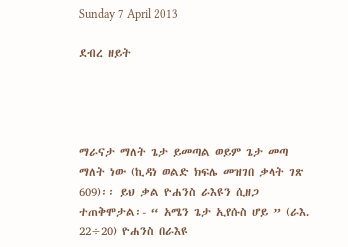Sunday 7 April 2013

ደብረ ዘይት




ማራናታ ማለት ጌታ ይመጣል ወይም ጌታ መጣ ማለት ነው (ኪዳነ ወልድ ክፍሌ መዝገበ ቃላት ገጽ 609)፡፡ ይህ ቃል ዮሐንስ ራእዩን ሲዘጋ ተጠቅሞታል፡- “ አሜን ጌታ ኢየሱስ ሆይ ” (ራእ. 22÷20) ዮሐንስ በራእዩ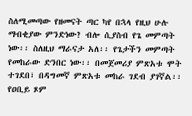ስለሚመጣው የዘመናት ጣር ካየ በኋላ የዚህ ሁሉ ማብቂያው ምንድነው? ብሎ ሲያስብ የጌ መምጣት ነው፡፡ ስለዚህ ማራናታ አለ፡፡ የጌታችን መምጣት የመከራው ድንበር ነው፡፡ በመጀመሪያ ምጽአቱ ሞት ተገደበ፣ በዳግመኛ ምጽአቱ መከራ ገደብ ያገኛል፡፡
የዐቢይ ጾም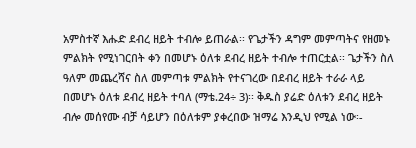አምስተኛ እሑድ ደብረ ዘይት ተብሎ ይጠራል፡፡ የጌታችን ዳግም መምጣትና የዘመኑ ምልክት የሚነገርበት ቀን በመሆኑ ዕለቱ ደብረ ዘይት ተብሎ ተጠርቷል፡፡ ጌታችን ስለ ዓለም መጨረሻና ስለ መምጣቱ ምልክት የተናገረው በደብረ ዘይት ተራራ ላይ በመሆኑ ዕለቱ ደብረ ዘይት ተባለ (ማቴ.24÷ 3)፡፡ ቅዱስ ያሬድ ዕለቱን ደብረ ዘይት ብሎ መሰየሙ ብቻ ሳይሆን በዕለቱም ያቀረበው ዝማሬ እንዲህ የሚል ነው፡-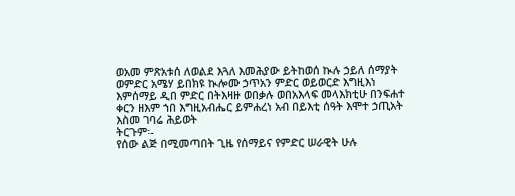ወአመ ምጽአቱሰ ለወልደ እጓለ እመሕያው ይትከወሰ ኲሉ ኃይለ ሰማያት ወምድር አሜሃ ይበክዩ ኲሎሙ ኃጥአን ምድር ወይወርድ እግዚእነ እምሰማይ ዲበ ምድር በትእዛዙ ወበቃሉ ወበአእላፍ መላእክቲሁ በንፍሐተ ቀርን ዘእም ኀበ እግዚአብሔር ይምሐረነ አብ በይእቲ ሰዓት እሞተ ኃጢአት እስመ ገባሬ ሕይወት
ትርጉም፡-
የሰው ልጅ በሚመጣበት ጊዜ የሰማይና የምድር ሠራዊት ሁሉ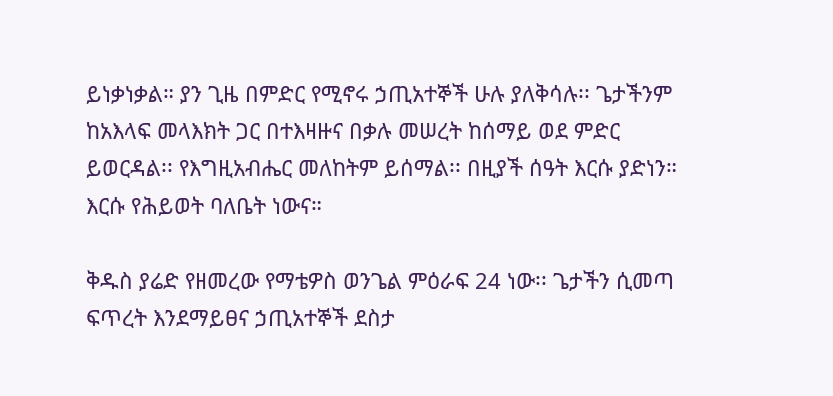ይነቃነቃል። ያን ጊዜ በምድር የሚኖሩ ኃጢአተኞች ሁሉ ያለቅሳሉ፡፡ ጌታችንም ከአእላፍ መላእክት ጋር በተእዛዙና በቃሉ መሠረት ከሰማይ ወደ ምድር ይወርዳል፡፡ የእግዚአብሔር መለከትም ይሰማል፡፡ በዚያች ሰዓት እርሱ ያድነን። እርሱ የሕይወት ባለቤት ነውና።

ቅዱስ ያሬድ የዘመረው የማቴዎስ ወንጌል ምዕራፍ 24 ነው፡፡ ጌታችን ሲመጣ ፍጥረት እንደማይፀና ኃጢአተኞች ደስታ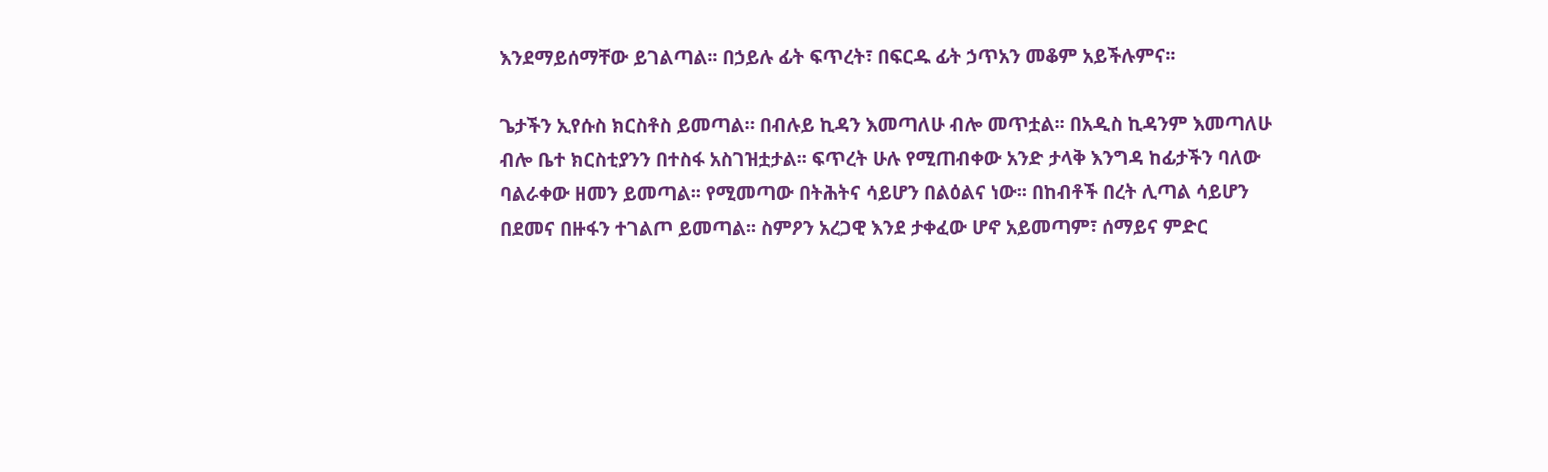እንደማይሰማቸው ይገልጣል፡፡ በኃይሉ ፊት ፍጥረት፣ በፍርዱ ፊት ኃጥአን መቆም አይችሉምና፡፡

ጌታችን ኢየሱስ ክርስቶስ ይመጣል። በብሉይ ኪዳን እመጣለሁ ብሎ መጥቷል፡፡ በአዲስ ኪዳንም እመጣለሁ ብሎ ቤተ ክርስቲያንን በተስፋ አስገዝቷታል፡፡ ፍጥረት ሁሉ የሚጠብቀው አንድ ታላቅ እንግዳ ከፊታችን ባለው ባልራቀው ዘመን ይመጣል፡፡ የሚመጣው በትሕትና ሳይሆን በልዕልና ነው፡፡ በከብቶች በረት ሊጣል ሳይሆን በደመና በዙፋን ተገልጦ ይመጣል፡፡ ስምዖን አረጋዊ እንደ ታቀፈው ሆኖ አይመጣም፣ ሰማይና ምድር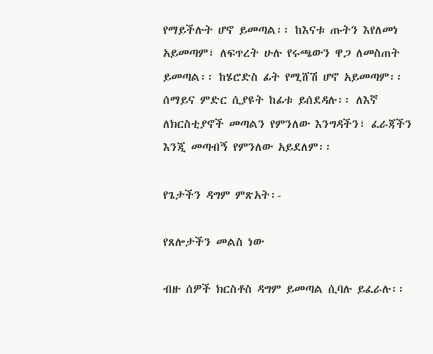የማይችሉት ሆኖ ይመጣል፡፡ ከእናቱ ጡትን እየለመነ አይመጣም፣ ለፍጥረት ሁሉ የሩጫውን ዋጋ ለመስጠት ይመጣል፡፡ ከሄሮድስ ፊት የሚሸሽ ሆኖ አይመጣም፡፡ ሰማይና ምድር ሲያዩት ከፊቱ ይሰደዳሉ፡፡ ለእኛ ለክርስቲያኖች መጣልን የምንለው እንግዳችን፣ ፈራጃችን እንጂ መጣብኝ የምንለው አይደለም፡፡

የጌታችን ዳግም ምጽአት፡-

የጸሎታችን መልስ ነው

ብዙ ሰዎች ክርስቶስ ዳግም ይመጣል ሲባሉ ይፈራሉ፡፡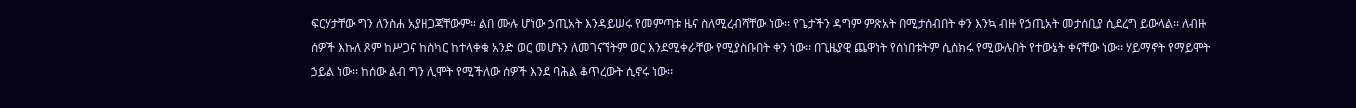ፍርሃታቸው ግን ለንስሐ አያዘጋጃቸውም። ልበ ሙሉ ሆነው ኃጢአት እንዳይሠሩ የመምጣቱ ዜና ስለሚረብሻቸው ነው፡፡ የጌታችን ዳግም ምጽአት በሚታሰብበት ቀን እንኳ ብዙ የኃጢአት መታሰቢያ ሲደረግ ይውላል፡፡ ለብዙ ሰዎች እኩለ ጾም ከሥጋና ከስካር ከተላቀቁ አንድ ወር መሆኑን ለመገናኘትም ወር እንደሚቀራቸው የሚያስቡበት ቀን ነው፡፡ በጊዜያዊ ጨዋነት የሰነበቱትም ሲሰክሩ የሚውሉበት የተውኔት ቀናቸው ነው፡፡ ሃይማኖት የማይሞት ኃይል ነው፡፡ ከሰው ልብ ግን ሊሞት የሚችለው ሰዎች እንደ ባሕል ቆጥረውት ሲኖሩ ነው፡፡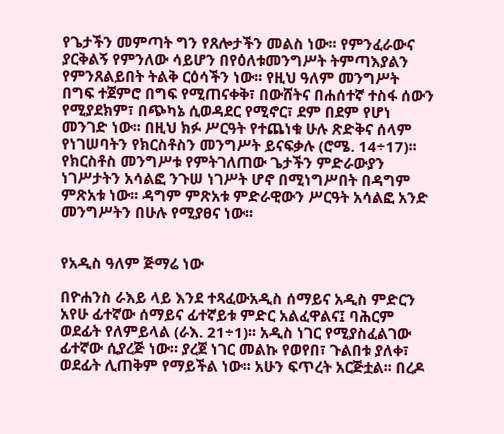የጌታችን መምጣት ግን የጸሎታችን መልስ ነው፡፡ የምንፈራውና ያርቅልኝ የምንለው ሳይሆን በየዕለቱመንግሥት ትምጣእያልን የምንጸልይበት ትልቅ ርዕሳችን ነው፡፡ የዚህ ዓለም መንግሥት በግፍ ተጀምሮ በግፍ የሚጠናቀቅ፣ በውሸትና በሐሰተኛ ተስፋ ሰውን የሚያደክም፣ በጭካኔ ሲወዳደር የሚኖር፣ ደም በደም የሆነ መንገድ ነው፡፡ በዚህ ክፉ ሥርዓት የተጨነቁ ሁሉ ጽድቅና ሰላም የነገሠባትን የክርስቶስን መንግሥት ይናፍቃሉ (ሮሜ. 14÷17)፡፡ የክርስቶስ መንግሥቱ የምትገለጠው ጌታችን ምድራውያን ነገሥታትን አሳልፎ ንጉሠ ነገሥት ሆኖ በሚነግሥበት በዳግም ምጽአቱ ነው፡፡ ዳግም ምጽአቱ ምድራዊውን ሥርዓት አሳልፎ አንድ መንግሥትን በሁሉ የሚያፀና ነው፡፡


የአዲስ ዓለም ጅማሬ ነው

በዮሐንስ ራእይ ላይ እንደ ተጻፈውአዲስ ሰማይና አዲስ ምድርን አየሁ ፊተኛው ሰማይና ፊተኛይቱ ምድር አልፈዋልና፤ ባሕርም ወደፊት የለምይላል (ራእ. 21÷1)፡፡ አዲስ ነገር የሚያስፈልገው ፊተኛው ሲያረጅ ነው። ያረጀ ነገር መልኩ የወየበ፣ ጉልበቱ ያለቀ፣ ወደፊት ሊጠቅም የማይችል ነው፡፡ አሁን ፍጥረት አርጅቷል፡፡ በረዶ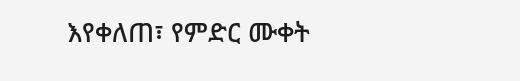እየቀለጠ፣ የምድር ሙቀት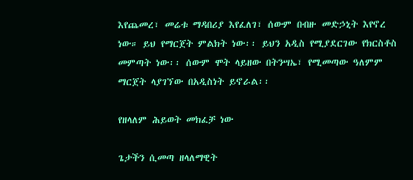እየጨመረ፣ መሬቱ ማዳበሪያ እየፈለገ፣ ሰውም በብዙ መድኃኒት እየኖረ ነው። ይህ የማርጀት ምልክት ነው፡፡ ይህን አዲስ የሚያደርገው የክርስቶስ መምጣት ነው፡፡ ሰውም ሞት ላይዘው በትንሣኤ፣ የሚመጣው ዓለምም ማርጀት ላያገኘው በአዲስነት ይኖራል፡፡

የዘላለም ሕይወት መክፈቻ ነው

ጌታችን ሲመጣ ዘላለማዊት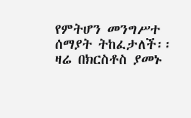የምትሆን መንግሥተ ሰማያት ትከፈታለች፡፡ ዛሬ በክርስቶስ ያመኑ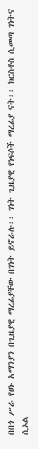በበጎ ሥራ የፀኑ አማንያን በጊዜያዊ ማረፊያቸው በገነት ይኖራሉ፡፡ ገነት ጊዜያዊ የነፍሶች ማረፊያ ናት፡፡ ክርስቶስ ሲመጣ ገነትና ሲኦል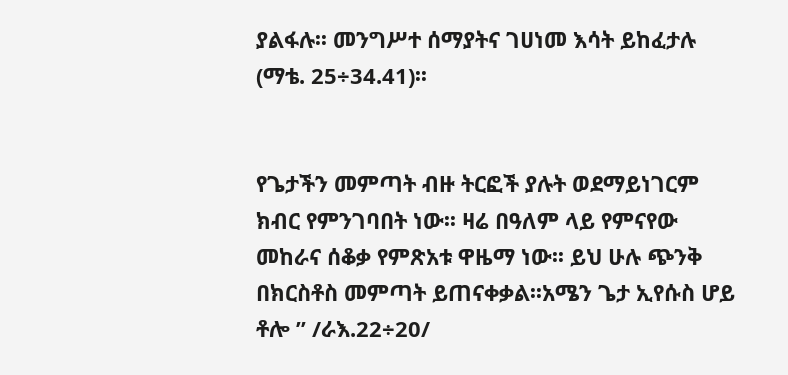ያልፋሉ፡፡ መንግሥተ ሰማያትና ገሀነመ እሳት ይከፈታሉ (ማቴ. 25÷34.41)፡፡


የጌታችን መምጣት ብዙ ትርፎች ያሉት ወደማይነገርም ክብር የምንገባበት ነው፡፡ ዛሬ በዓለም ላይ የምናየው መከራና ሰቆቃ የምጽአቱ ዋዜማ ነው፡፡ ይህ ሁሉ ጭንቅ በክርስቶስ መምጣት ይጠናቀቃል፡፡አሜን ጌታ ኢየሱስ ሆይ ቶሎ ” /ራእ.22÷20/